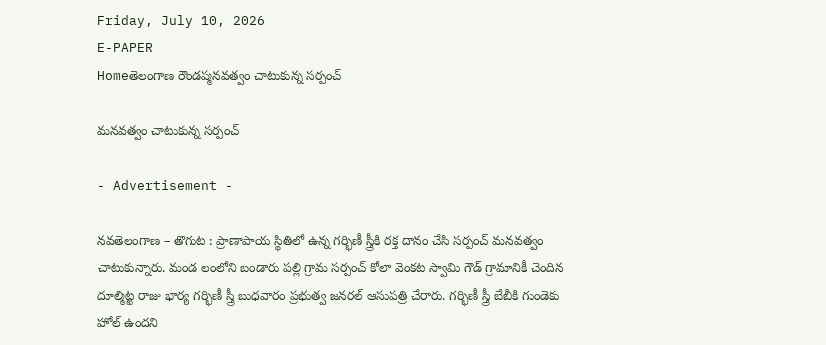Friday, July 10, 2026
E-PAPER
Homeతెలంగాణ రౌండప్మనవత్వం చాటుకున్న సర్పంచ్

మనవత్వం చాటుకున్న సర్పంచ్

- Advertisement -

నవతెలంగాణ – తొగుట : ప్రాణాపాయ స్థితిలో ఉన్న గర్భిణీ స్త్రీకి రక్త దానం చేసి సర్పంచ్ మనవత్వం చాటుకున్నారు. మండ లంలోని బండారు పల్లి గ్రామ సర్పంచ్ కోలా వెంకట స్వామి గౌడ్ గ్రామానికీ చెందిన దూల్మిట్ట రాజు భార్య గర్భిణీ స్త్రీ బుధవారం ప్రభుత్వ జనరల్ ఆసుపత్రి చేరారు. గర్భిణీ స్త్రీ బేబీకి గుండెకు హోల్ ఉందని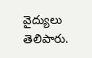వైద్యులు తెలిపారు.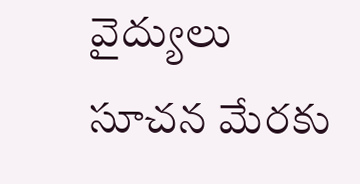వైద్యులు సూచన మేరకు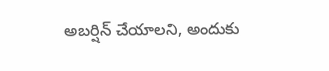అబర్షిన్ చేయాలని, అందుకు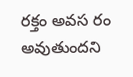రక్తం అవస రం అవుతుందని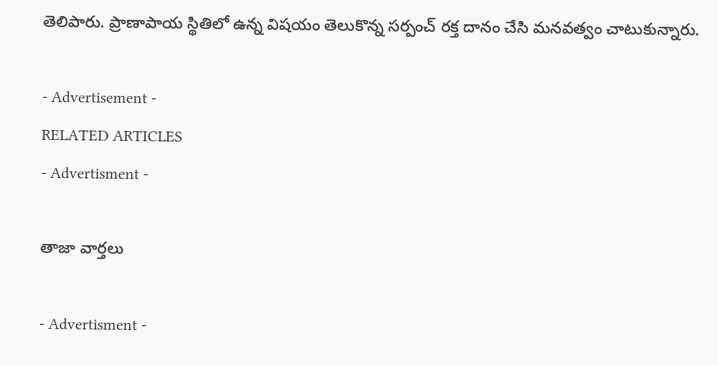తెలిపారు. ప్రాణాపాయ స్థితిలో ఉన్న విషయం తెలుకొన్న సర్పంచ్ రక్త దానం చేసి మనవత్వం చాటుకున్నారు.

- Advertisement -
RELATED ARTICLES
- Advertisment -

తాజా వార్తలు

- Advertisment -